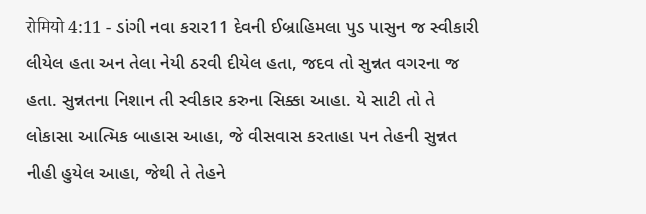रोमियो 4:11 - ડાંગી નવા કરાર11 દેવની ઈબ્રાહિમલા પુડ પાસુન જ સ્વીકારી લીયેલ હતા અન તેલા નેયી ઠરવી દીયેલ હતા, જદવ તો સુન્નત વગરના જ હતા. સુન્નતના નિશાન તી સ્વીકાર કરુના સિક્કા આહા. યે સાટી તો તે લોકાસા આત્મિક બાહાસ આહા, જે વીસવાસ કરતાહા પન તેહની સુન્નત નીહી હુયેલ આહા, જેથી તે તેહને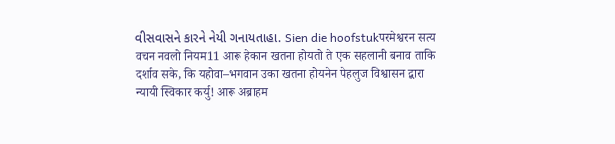વીસવાસને કારને નેયી ગનાયતાહા. Sien die hoofstukपरमेश्वरन सत्य वचन नवलो नियम11 आरू हेकान खतना होयतो ते एक सहलानी बनाव ताकि दर्शाव सके, कि यहोवा–भगवान उका खतना होयनेन पेहलुज विश्वासन द्बारा न्यायी स्विकार कर्यु! आरू अब्राहम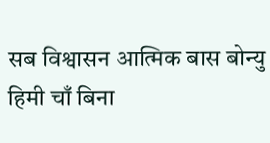सब विश्वासन आत्मिक बास बोन्यु हिमी चाँ बिना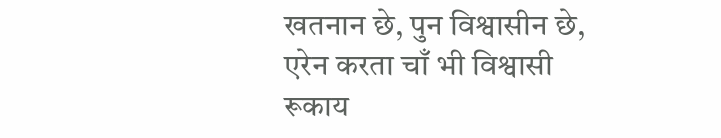खतनान छे, पुन विश्वासीन छे, एरेन करता चाँ भी विश्वासी रूकाय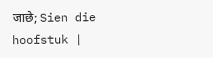जाछे; Sien die hoofstuk |